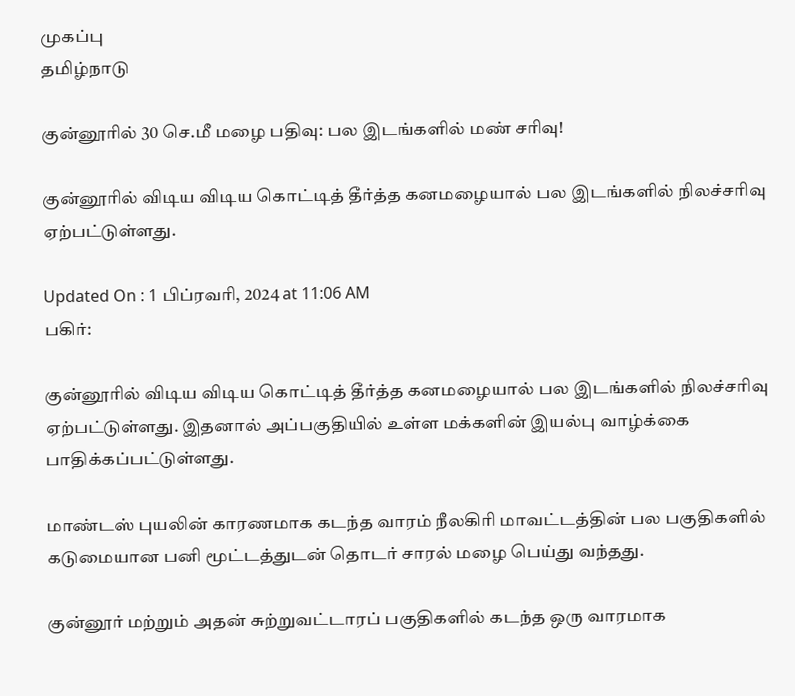முகப்பு
தமிழ்நாடு

குன்னூரில் 30 செ.மீ மழை பதிவு: பல இடங்களில் மண் சரிவு!

குன்னூரில் விடிய விடிய கொட்டித் தீர்த்த கனமழையால் பல இடங்களில் நிலச்சரிவு ஏற்பட்டுள்ளது.

Updated On : 1 பிப்ரவரி, 2024 at 11:06 AM
பகிர்:

குன்னூரில் விடிய விடிய கொட்டித் தீர்த்த கனமழையால் பல இடங்களில் நிலச்சரிவு ஏற்பட்டுள்ளது. இதனால் அப்பகுதியில் உள்ள மக்களின் இயல்பு வாழ்க்கை பாதிக்கப்பட்டுள்ளது.

மாண்டஸ் புயலின் காரணமாக கடந்த வாரம் நீலகிரி மாவட்டத்தின் பல பகுதிகளில் கடுமையான பனி மூட்டத்துடன் தொடர் சாரல் மழை பெய்து வந்தது.

குன்னூர் மற்றும் அதன் சுற்றுவட்டாரப் பகுதிகளில் கடந்த ஒரு வாரமாக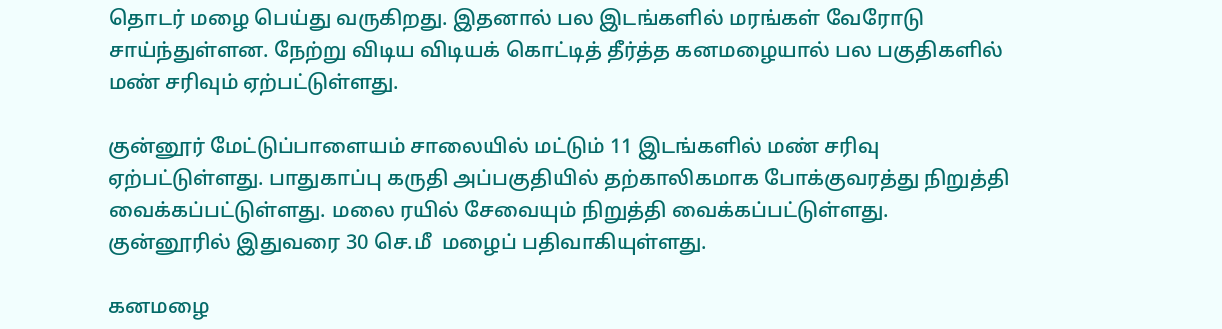தொடர் மழை பெய்து வருகிறது. இதனால் பல இடங்களில் மரங்கள் வேரோடு சாய்ந்துள்ளன. நேற்று விடிய விடியக் கொட்டித் தீர்த்த கனமழையால் பல பகுதிகளில் மண் சரிவும் ஏற்பட்டுள்ளது.

குன்னூர் மேட்டுப்பாளையம் சாலையில் மட்டும் 11 இடங்களில் மண் சரிவு ஏற்பட்டுள்ளது. பாதுகாப்பு கருதி அப்பகுதியில் தற்காலிகமாக போக்குவரத்து நிறுத்தி வைக்கப்பட்டுள்ளது. மலை ரயில் சேவையும் நிறுத்தி வைக்கப்பட்டுள்ளது. குன்னூரில் இதுவரை 30 செ.மீ  மழைப் பதிவாகியுள்ளது.

கனமழை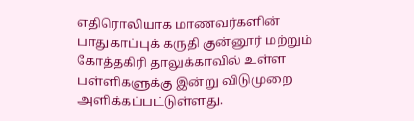எதிரொலியாக மாணவர்களின் பாதுகாப்புக் கருதி குன்னூர் மற்றும் கோத்தகிரி தாலுக்காவில் உள்ள பள்ளிகளுக்கு இன்று விடுமுறை அளிக்கப்பட்டுள்ளது.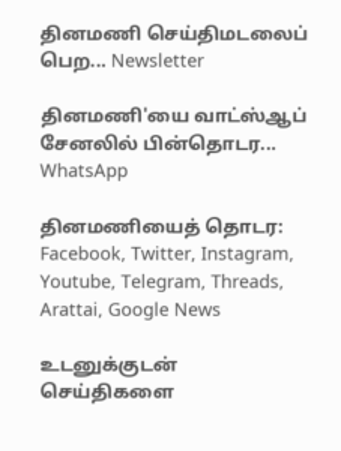தினமணி செய்திமடலைப் பெற... Newsletter

தினமணி'யை வாட்ஸ்ஆப் சேனலில் பின்தொடர... WhatsApp

தினமணியைத் தொடர: Facebook, Twitter, Instagram, Youtube, Telegram, Threads, Arattai, Google News

உடனுக்குடன் செய்திகளை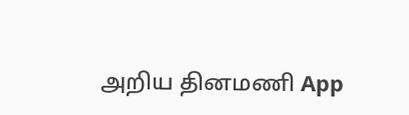அறிய தினமணி App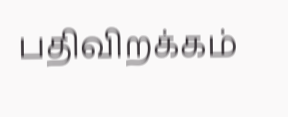பதிவிறக்கம்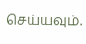செய்யவும்.